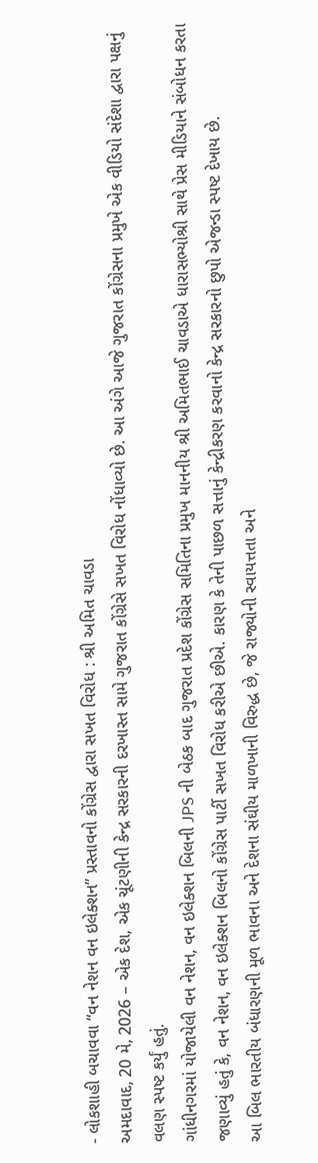- લોકશાહી બચાવવા “વન નેશન વન ઇલેક્શન” પ્રસ્તાવનો કોંગ્રેસ દ્વારા સખત વિરોધ : શ્રી અમિત ચાવડા
અમદાવાદ, 20 મે, 2026 – એક દેશ, એક ચૂંટણીની કેન્દ્ર સરકારની દરખાસ્ત સામે ગુજરાત કોંગ્રેસે સખત વિરોધ નોંધાવ્યો છે. આ અંગે આજે ગુજરાત કોંગ્રેસના પ્રમુખે એક વીડિયો સંદેશા દ્વારા પક્ષનું વલણ સ્પષ્ટ કર્યું હતું.
ગાંધીનગરમાં યોજાયેલી વન નેશન, વન ઇલેક્શન બિલની JPS ની બેઠક બાદ ગુજરાત પ્રદેશ કોંગ્રેસ સમિતિના પ્રમુખ માનનીય શ્રી અમિતભાઈ ચાવડાએ ધારાસભ્યોશ્રી સાથે પ્રેસ મીડિયાને સંબોધન કરતા જણાવ્યું હતું કે, વન નેશન, વન ઇલેક્શન બિલનો કોંગ્રેસ પાર્ટી સખત વિરોધ કરીએ છીએ. કારણ કે તેની પાછળ સત્તાનું કેન્દ્રીકરણ કરવાનો કેન્દ્ર સરકારનો છુપો એજન્ડા સ્પષ્ટ દેખાય છે.
આ બિલ ભારતીય બંધારણની મૂળ ભાવના અને દેશના સંઘીય માળખાની વિરુદ્ધ છે, જે રાજ્યોની સ્વાયત્તતા અને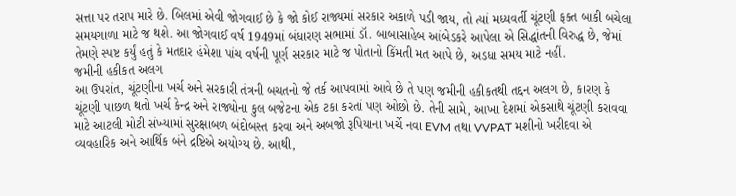સત્તા પર તરાપ મારે છે. બિલમાં એવી જોગવાઈ છે કે જો કોઈ રાજ્યમાં સરકાર અકાળે પડી જાય, તો ત્યાં મધ્યવર્તી ચૂંટણી ફક્ત બાકી બચેલા સમયગાળા માટે જ થશે. આ જોગવાઈ વર્ષ 1949માં બંધારણ સભામાં ડૉ. બાબાસાહેબ આંબેડકરે આપેલા એ સિદ્ધાંતની વિરુદ્ધ છે, જેમાં તેમણે સ્પષ્ટ કર્યું હતું કે મતદાર હંમેશા પાંચ વર્ષની પૂર્ણ સરકાર માટે જ પોતાનો કિંમતી મત આપે છે, અડધા સમય માટે નહીં.
જમીની હકીકત અલગ
આ ઉપરાંત, ચૂંટણીના ખર્ચ અને સરકારી તંત્રની બચતનો જે તર્ક આપવામાં આવે છે તે પણ જમીની હકીકતથી તદ્દન અલગ છે, કારણ કે ચૂંટણી પાછળ થતો ખર્ચ કેન્દ્ર અને રાજ્યોના કુલ બજેટના એક ટકા કરતાં પણ ઓછો છે. તેની સામે, આખા દેશમાં એકસાથે ચૂંટણી કરાવવા માટે આટલી મોટી સંખ્યામાં સુરક્ષાબળ બંદોબસ્ત કરવા અને અબજો રૂપિયાના ખર્ચે નવા EVM તથા VVPAT મશીનો ખરીદવા એ વ્યવહારિક અને આર્થિક બંને દ્રષ્ટિએ અયોગ્ય છે. આથી,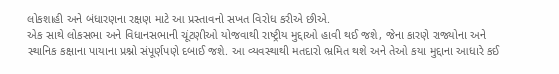લોકશાહી અને બંધારણના રક્ષણ માટે આ પ્રસ્તાવનો સખત વિરોધ કરીએ છીએ.
એક સાથે લોકસભા અને વિધાનસભાની ચૂંટણીઓ યોજવાથી રાષ્ટ્રીય મુદ્દાઓ હાવી થઈ જશે, જેના કારણે રાજ્યોના અને સ્થાનિક કક્ષાના પાયાના પ્રશ્નો સંપૂર્ણપણે દબાઈ જશે. આ વ્યવસ્થાથી મતદારો ભ્રમિત થશે અને તેઓ કયા મુદ્દાના આધારે કઈ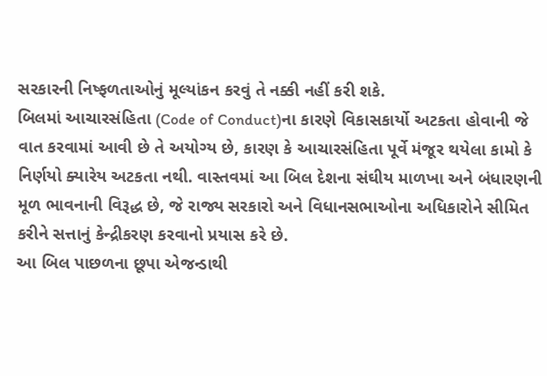સરકારની નિષ્ફળતાઓનું મૂલ્યાંકન કરવું તે નક્કી નહીં કરી શકે.
બિલમાં આચારસંહિતા (Code of Conduct)ના કારણે વિકાસકાર્યો અટકતા હોવાની જે વાત કરવામાં આવી છે તે અયોગ્ય છે, કારણ કે આચારસંહિતા પૂર્વે મંજૂર થયેલા કામો કે નિર્ણયો ક્યારેય અટકતા નથી. વાસ્તવમાં આ બિલ દેશના સંઘીય માળખા અને બંધારણની મૂળ ભાવનાની વિરૂદ્ધ છે, જે રાજ્ય સરકારો અને વિધાનસભાઓના અધિકારોને સીમિત કરીને સત્તાનું કેન્દ્રીકરણ કરવાનો પ્રયાસ કરે છે.
આ બિલ પાછળના છૂપા એજન્ડાથી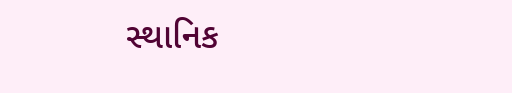સ્થાનિક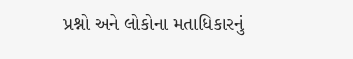પ્રશ્નો અને લોકોના મતાધિકારનું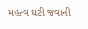મહત્વ ઘટી જવાની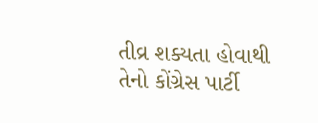તીવ્ર શક્યતા હોવાથી તેનો કોંગ્રેસ પાર્ટી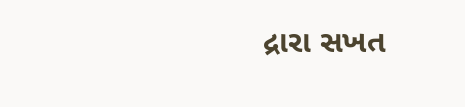દ્રારા સખત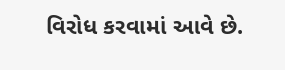વિરોધ કરવામાં આવે છે.